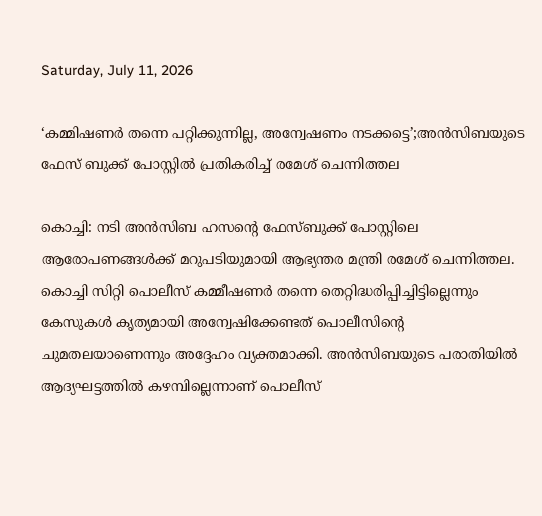Saturday, July 11, 2026

‘കമ്മിഷണര്‍ തന്നെ പറ്റിക്കുന്നില്ല, അന്വേഷണം നടക്കട്ടെ’;അന്‍സിബയുടെ ഫേസ് ബുക്ക് പോസ്റ്റില്‍ പ്രതികരിച്ച് രമേശ് ചെന്നിത്തല

കൊച്ചി: നടി അന്‍സിബ ഹസന്റെ ഫേസ്ബുക്ക് പോസ്റ്റിലെ ആരോപണങ്ങള്‍ക്ക് മറുപടിയുമായി ആഭ്യന്തര മന്ത്രി രമേശ് ചെന്നിത്തല. കൊച്ചി സിറ്റി പൊലീസ് കമ്മീഷണര്‍ തന്നെ തെറ്റിദ്ധരിപ്പിച്ചിട്ടില്ലെന്നും കേസുകള്‍ കൃത്യമായി അന്വേഷിക്കേണ്ടത് പൊലീസിന്റെ ചുമതലയാണെന്നും അദ്ദേഹം വ്യക്തമാക്കി. അന്‍സിബയുടെ പരാതിയില്‍ ആദ്യഘട്ടത്തില്‍ കഴമ്പില്ലെന്നാണ് പൊലീസ്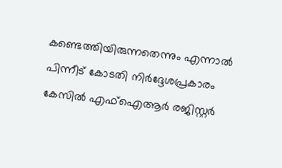കണ്ടെത്തിയിരുന്നതെന്നും എന്നാല്‍ പിന്നീട് കോടതി നിര്‍ദ്ദേശപ്രകാരം കേസില്‍ എഫ്‌ഐആര്‍ രജിസ്റ്റര്‍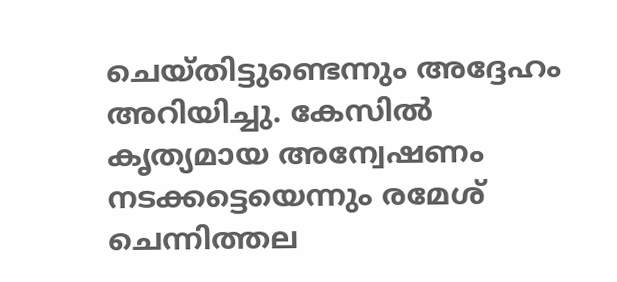ചെയ്തിട്ടുണ്ടെന്നും അദ്ദേഹം അറിയിച്ചു. കേസില്‍ കൃത്യമായ അന്വേഷണം നടക്കട്ടെയെന്നും രമേശ് ചെന്നിത്തല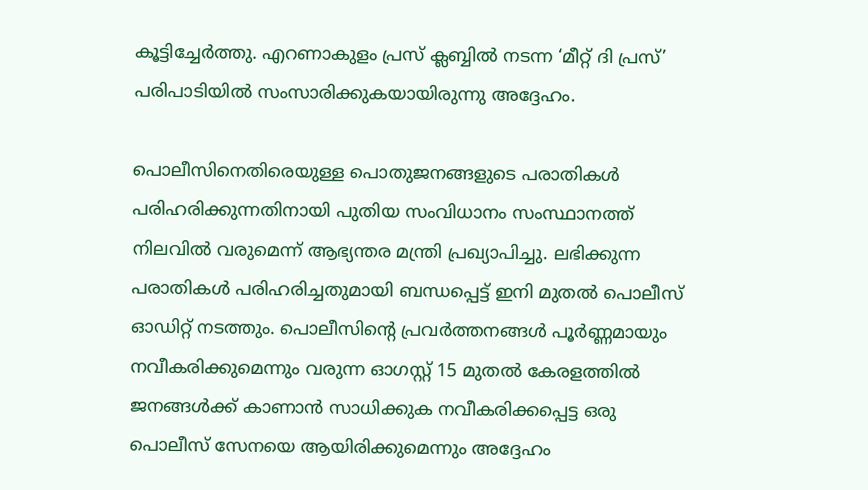കൂട്ടിച്ചേര്‍ത്തു. എറണാകുളം പ്രസ് ക്ലബ്ബില്‍ നടന്ന ‘മീറ്റ് ദി പ്രസ്’ പരിപാടിയില്‍ സംസാരിക്കുകയായിരുന്നു അദ്ദേഹം.

പൊലീസിനെതിരെയുള്ള പൊതുജനങ്ങളുടെ പരാതികള്‍ പരിഹരിക്കുന്നതിനായി പുതിയ സംവിധാനം സംസ്ഥാനത്ത് നിലവില്‍ വരുമെന്ന് ആഭ്യന്തര മന്ത്രി പ്രഖ്യാപിച്ചു. ലഭിക്കുന്ന പരാതികള്‍ പരിഹരിച്ചതുമായി ബന്ധപ്പെട്ട് ഇനി മുതല്‍ പൊലീസ് ഓഡിറ്റ് നടത്തും. പൊലീസിന്റെ പ്രവര്‍ത്തനങ്ങള്‍ പൂര്‍ണ്ണമായും നവീകരിക്കുമെന്നും വരുന്ന ഓഗസ്റ്റ് 15 മുതല്‍ കേരളത്തില്‍ ജനങ്ങള്‍ക്ക് കാണാന്‍ സാധിക്കുക നവീകരിക്കപ്പെട്ട ഒരു പൊലീസ് സേനയെ ആയിരിക്കുമെന്നും അദ്ദേഹം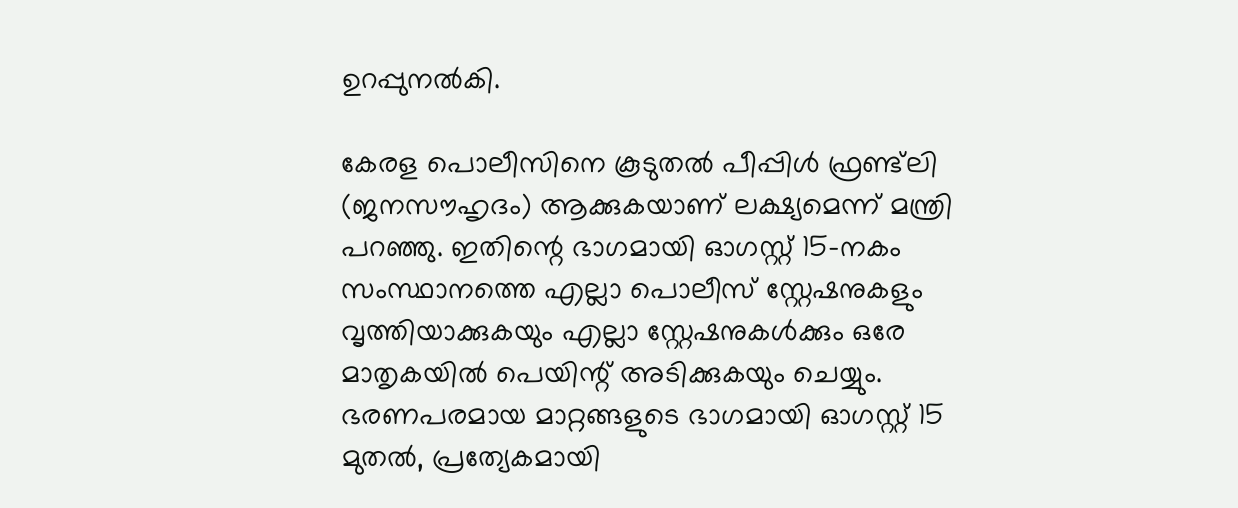ഉറപ്പുനല്‍കി.

കേരള പൊലീസിനെ കൂടുതല്‍ പീപ്പിള്‍ ഫ്രണ്ട്‌ലി (ജനസൗഹൃദം) ആക്കുകയാണ് ലക്ഷ്യമെന്ന് മന്ത്രി പറഞ്ഞു. ഇതിന്റെ ഭാഗമായി ഓഗസ്റ്റ് 15-നകം സംസ്ഥാനത്തെ എല്ലാ പൊലീസ് സ്റ്റേഷനുകളും വൃത്തിയാക്കുകയും എല്ലാ സ്റ്റേഷനുകള്‍ക്കും ഒരേ മാതൃകയില്‍ പെയിന്റ് അടിക്കുകയും ചെയ്യും. ഭരണപരമായ മാറ്റങ്ങളുടെ ഭാഗമായി ഓഗസ്റ്റ് 15 മുതല്‍, പ്രത്യേകമായി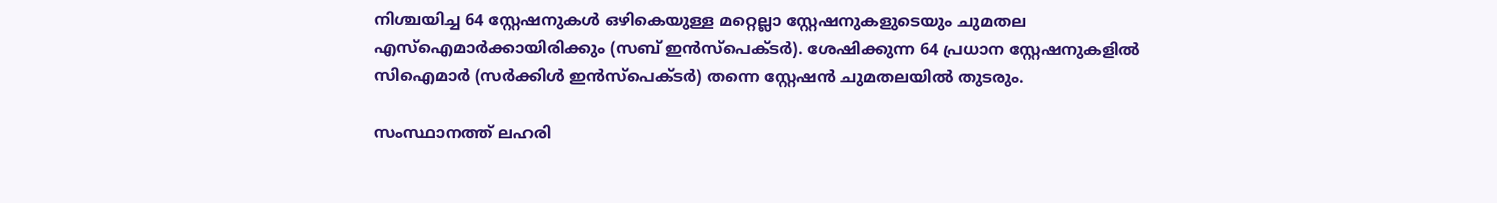നിശ്ചയിച്ച 64 സ്റ്റേഷനുകള്‍ ഒഴികെയുള്ള മറ്റെല്ലാ സ്റ്റേഷനുകളുടെയും ചുമതല എസ്ഐമാര്‍ക്കായിരിക്കും (സബ് ഇന്‍സ്‌പെക്ടര്‍). ശേഷിക്കുന്ന 64 പ്രധാന സ്റ്റേഷനുകളില്‍ സിഐമാര്‍ (സര്‍ക്കിള്‍ ഇന്‍സ്‌പെക്ടര്‍) തന്നെ സ്റ്റേഷന്‍ ചുമതലയില്‍ തുടരും.

സംസ്ഥാനത്ത് ലഹരി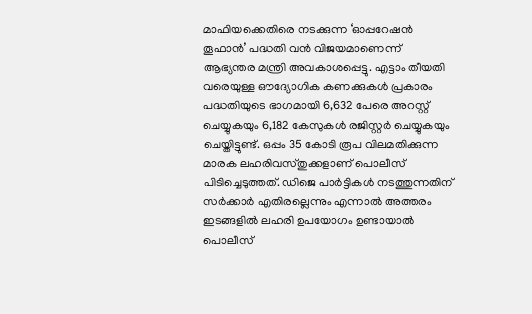മാഫിയക്കെതിരെ നടക്കുന്ന ‘ഓപ്പറേഷന്‍ തൂഫാന്‍’ പദ്ധതി വന്‍ വിജയമാണെന്ന് ആഭ്യന്തര മന്ത്രി അവകാശപ്പെട്ടു. എട്ടാം തീയതി വരെയുള്ള ഔദ്യോഗിക കണക്കുകള്‍ പ്രകാരം പദ്ധതിയുടെ ഭാഗമായി 6,632 പേരെ അറസ്റ്റ് ചെയ്യുകയും 6,182 കേസുകള്‍ രജിസ്റ്റര്‍ ചെയ്യുകയും ചെയ്തിട്ടുണ്ട്. ഒപ്പം 35 കോടി രൂപ വിലമതിക്കുന്ന മാരക ലഹരിവസ്തുക്കളാണ് പൊലീസ് പിടിച്ചെടുത്തത്. ഡിജെ പാര്‍ട്ടികള്‍ നടത്തുന്നതിന് സര്‍ക്കാര്‍ എതിരല്ലെന്നും എന്നാല്‍ അത്തരം ഇടങ്ങളില്‍ ലഹരി ഉപയോഗം ഉണ്ടായാല്‍ പൊലീസ്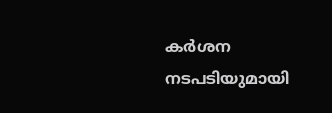കര്‍ശന നടപടിയുമായി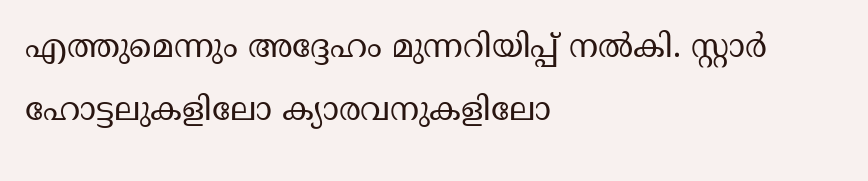എത്തുമെന്നും അദ്ദേഹം മുന്നറിയിപ്പ് നല്‍കി. സ്റ്റാര്‍ ഹോട്ടലുകളിലോ ക്യാരവനുകളിലോ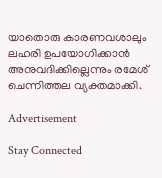യാതൊരു കാരണവശാലും ലഹരി ഉപയോഗിക്കാന്‍ അനുവദിക്കില്ലെന്നും രമേശ് ചെന്നിത്തല വ്യക്തമാക്കി.

Advertisement

Stay Connected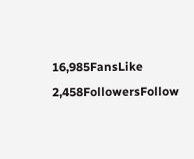16,985FansLike
2,458FollowersFollow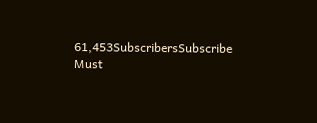61,453SubscribersSubscribe
Must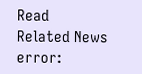Read
Related News
error: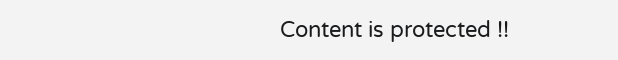Content is protected !!